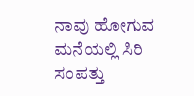ನಾವು ಹೋಗುವ ಮನೆಯಲ್ಲಿ ಸಿರಿ ಸಂಪತ್ತು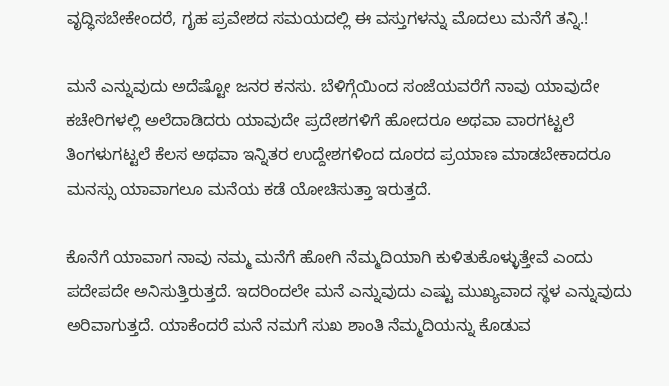ವೃದ್ಧಿಸಬೇಕೇಂದರೆ, ಗೃಹ ಪ್ರವೇಶದ ಸಮಯದಲ್ಲಿ ಈ ವಸ್ತುಗಳನ್ನು ಮೊದಲು ಮನೆಗೆ ತನ್ನಿ.!

ಮನೆ ಎನ್ನುವುದು ಅದೆಷ್ಟೋ ಜನರ ಕನಸು. ಬೆಳಿಗ್ಗೆಯಿಂದ ಸಂಜೆಯವರೆಗೆ ನಾವು ಯಾವುದೇ ಕಚೇರಿಗಳಲ್ಲಿ ಅಲೆದಾಡಿದರು ಯಾವುದೇ ಪ್ರದೇಶಗಳಿಗೆ ಹೋದರೂ ಅಥವಾ ವಾರಗಟ್ಟಲೆ ತಿಂಗಳುಗಟ್ಟಲೆ ಕೆಲಸ ಅಥವಾ ಇನ್ನಿತರ ಉದ್ದೇಶಗಳಿಂದ ದೂರದ ಪ್ರಯಾಣ ಮಾಡಬೇಕಾದರೂ ಮನಸ್ಸು ಯಾವಾಗಲೂ ಮನೆಯ ಕಡೆ ಯೋಚಿಸುತ್ತಾ ಇರುತ್ತದೆ.

ಕೊನೆಗೆ ಯಾವಾಗ ನಾವು ನಮ್ಮ ಮನೆಗೆ ಹೋಗಿ ನೆಮ್ಮದಿಯಾಗಿ ಕುಳಿತುಕೊಳ್ಳುತ್ತೇವೆ ಎಂದು ಪದೇಪದೇ ಅನಿಸುತ್ತಿರುತ್ತದೆ. ಇದರಿಂದಲೇ ಮನೆ ಎನ್ನುವುದು ಎಷ್ಟು ಮುಖ್ಯವಾದ ಸ್ಥಳ ಎನ್ನುವುದು ಅರಿವಾಗುತ್ತದೆ. ಯಾಕೆಂದರೆ ಮನೆ ನಮಗೆ ಸುಖ ಶಾಂತಿ ನೆಮ್ಮದಿಯನ್ನು ಕೊಡುವ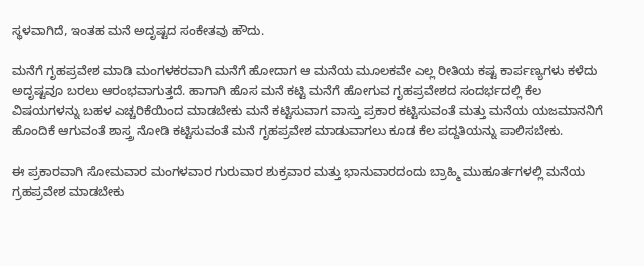ಸ್ಥಳವಾಗಿದೆ, ಇಂತಹ ಮನೆ ಅದೃಷ್ಟದ ಸಂಕೇತವು ಹೌದು.

ಮನೆಗೆ ಗೃಹಪ್ರವೇಶ ಮಾಡಿ ಮಂಗಳಕರವಾಗಿ ಮನೆಗೆ ಹೋದಾಗ ಆ ಮನೆಯ ಮೂಲಕವೇ ಎಲ್ಲ ರೀತಿಯ ಕಷ್ಟ ಕಾರ್ಪಣ್ಯಗಳು ಕಳೆದು ಅದೃಷ್ಟವೂ ಬರಲು ಆರಂಭವಾಗುತ್ತದೆ. ಹಾಗಾಗಿ ಹೊಸ ಮನೆ ಕಟ್ಟಿ ಮನೆಗೆ ಹೋಗುವ ಗೃಹಪ್ರವೇಶದ ಸಂದರ್ಭದಲ್ಲಿ ಕೆಲ ವಿಷಯಗಳನ್ನು ಬಹಳ ಎಚ್ಚರಿಕೆಯಿಂದ ಮಾಡಬೇಕು ಮನೆ ಕಟ್ಟಿಸುವಾಗ ವಾಸ್ತು ಪ್ರಕಾರ ಕಟ್ಟಿಸುವಂತೆ ಮತ್ತು ಮನೆಯ ಯಜಮಾನನಿಗೆ ಹೊಂದಿಕೆ ಆಗುವಂತೆ ಶಾಸ್ತ್ರ ನೋಡಿ ಕಟ್ಟಿಸುವಂತೆ ಮನೆ ಗೃಹಪ್ರವೇಶ ಮಾಡುವಾಗಲು ಕೂಡ ಕೆಲ ಪದ್ದತಿಯನ್ನು ಪಾಲಿಸಬೇಕು.

ಈ ಪ್ರಕಾರವಾಗಿ ಸೋಮವಾರ ಮಂಗಳವಾರ ಗುರುವಾರ ಶುಕ್ರವಾರ ಮತ್ತು ಭಾನುವಾರದಂದು ಬ್ರಾಹ್ಮಿ ಮುಹೂರ್ತಗಳಲ್ಲಿ ಮನೆಯ ಗ್ರಹಪ್ರವೇಶ ಮಾಡಬೇಕು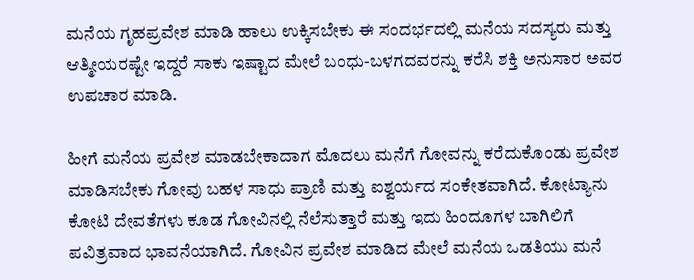ಮನೆಯ ಗೃಹಪ್ರವೇಶ ಮಾಡಿ ಹಾಲು ಉಕ್ಕಿಸಬೇಕು ಈ ಸಂದರ್ಭದಲ್ಲಿ ಮನೆಯ ಸದಸ್ಯರು ಮತ್ತು ಆತ್ಮೀಯರಷ್ಟೇ ಇದ್ದರೆ ಸಾಕು ಇಷ್ಟಾದ ಮೇಲೆ ಬಂಧು-ಬಳಗದವರನ್ನು ಕರೆಸಿ ಶಕ್ತಿ ಅನುಸಾರ ಅವರ ಉಪಚಾರ ಮಾಡಿ.

ಹೀಗೆ ಮನೆಯ ಪ್ರವೇಶ ಮಾಡಬೇಕಾದಾಗ ಮೊದಲು ಮನೆಗೆ ಗೋವನ್ನು ಕರೆದುಕೊಂಡು ಪ್ರವೇಶ ಮಾಡಿಸಬೇಕು ಗೋವು ಬಹಳ ಸಾಧು ಪ್ರಾಣಿ ಮತ್ತು ಐಶ್ವರ್ಯದ ಸಂಕೇತವಾಗಿದೆ. ಕೋಟ್ಯಾನು ಕೋಟಿ ದೇವತೆಗಳು ಕೂಡ ಗೋವಿನಲ್ಲಿ ನೆಲೆಸುತ್ತಾರೆ ಮತ್ತು ಇದು ಹಿಂದೂಗಳ ಬಾಗಿಲಿಗೆ ಪವಿತ್ರವಾದ ಭಾವನೆಯಾಗಿದೆ. ಗೋವಿನ ಪ್ರವೇಶ ಮಾಡಿದ ಮೇಲೆ ಮನೆಯ ಒಡತಿಯು ಮನೆ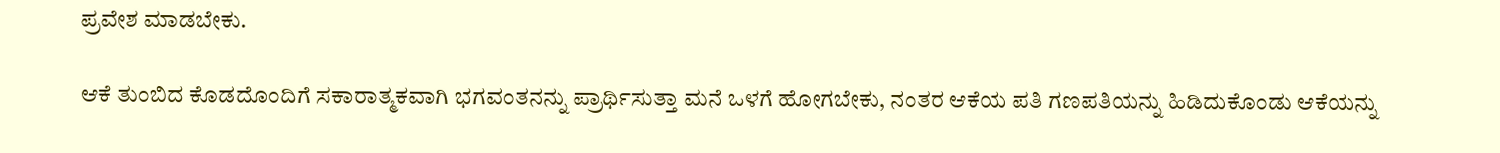ಪ್ರವೇಶ ಮಾಡಬೇಕು.

ಆಕೆ ತುಂಬಿದ ಕೊಡದೊಂದಿಗೆ ಸಕಾರಾತ್ಮಕವಾಗಿ ಭಗವಂತನನ್ನು ಪ್ರಾರ್ಥಿಸುತ್ತಾ ಮನೆ ಒಳಗೆ ಹೋಗಬೇಕು, ನಂತರ ಆಕೆಯ ಪತಿ ಗಣಪತಿಯನ್ನು ಹಿಡಿದುಕೊಂಡು ಆಕೆಯನ್ನು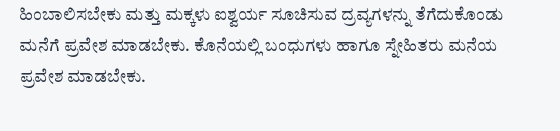ಹಿಂಬಾಲಿಸಬೇಕು ಮತ್ತು ಮಕ್ಕಳು ಐಶ್ವರ್ಯ ಸೂಚಿಸುವ ದ್ರವ್ಯಗಳನ್ನು ತೆಗೆದುಕೊಂಡು ಮನೆಗೆ ಪ್ರವೇಶ ಮಾಡಬೇಕು. ಕೊನೆಯಲ್ಲಿ ಬಂಧುಗಳು ಹಾಗೂ ಸ್ನೇಹಿತರು ಮನೆಯ ಪ್ರವೇಶ ಮಾಡಬೇಕು.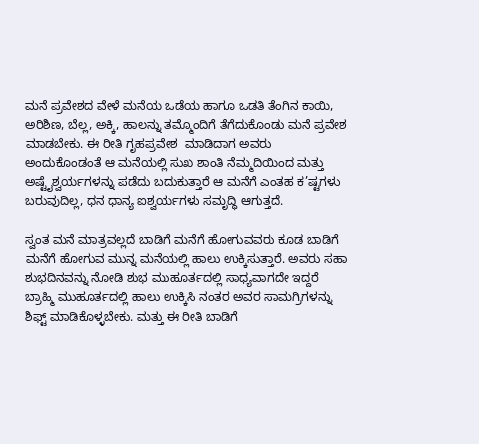ಮನೆ ಪ್ರವೇಶದ ವೇಳೆ ಮನೆಯ ಒಡೆಯ ಹಾಗೂ ಒಡತಿ ತೆಂಗಿನ ಕಾಯಿ, ಅರಿಶಿಣ, ಬೆಲ್ಲ, ಅಕ್ಕಿ, ಹಾಲನ್ನು ತಮ್ಮೊಂದಿಗೆ ತೆಗೆದುಕೊಂಡು ಮನೆ ಪ್ರವೇಶ ಮಾಡಬೇಕು. ಈ ರೀತಿ ಗೃಹಪ್ರವೇಶ  ಮಾಡಿದಾಗ ಅವರು ಅಂದುಕೊಂಡಂತೆ ಆ ಮನೆಯಲ್ಲಿ ಸುಖ ಶಾಂತಿ ನೆಮ್ಮದಿಯಿಂದ ಮತ್ತು ಅಷ್ಟೈಶ್ವರ್ಯಗಳನ್ನು ಪಡೆದು ಬದುಕುತ್ತಾರೆ ಆ ಮನೆಗೆ ಎಂತಹ ಕ’ಷ್ಟಗಳು ಬರುವುದಿಲ್ಲ, ಧನ ಧಾನ್ಯ ಐಶ್ವರ್ಯಗಳು ಸಮೃದ್ಧಿ ಆಗುತ್ತದೆ.

ಸ್ವಂತ ಮನೆ ಮಾತ್ರವಲ್ಲದೆ ಬಾಡಿಗೆ ಮನೆಗೆ ಹೋಗುವವರು ಕೂಡ ಬಾಡಿಗೆ ಮನೆಗೆ ಹೋಗುವ ಮುನ್ನ ಮನೆಯಲ್ಲಿ ಹಾಲು ಉಕ್ಕಿಸುತ್ತಾರೆ. ಅವರು ಸಹಾ ಶುಭದಿನವನ್ನು ನೋಡಿ ಶುಭ ಮುಹೂರ್ತದಲ್ಲಿ ಸಾಧ್ಯವಾಗದೇ ಇದ್ದರೆ ಬ್ರಾಹ್ಮಿ ಮುಹೂರ್ತದಲ್ಲಿ ಹಾಲು ಉಕ್ಕಿಸಿ ನಂತರ ಅವರ ಸಾಮಗ್ರಿಗಳನ್ನು ಶಿಫ್ಟ್ ಮಾಡಿಕೊಳ್ಳಬೇಕು. ಮತ್ತು ಈ ರೀತಿ ಬಾಡಿಗೆ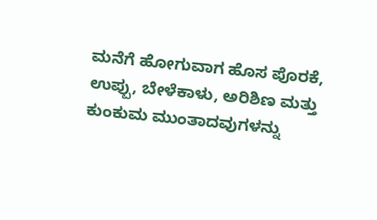ಮನೆಗೆ ಹೋಗುವಾಗ ಹೊಸ ಪೊರಕೆ, ಉಪ್ಪು, ಬೇಳೆಕಾಳು, ಅರಿಶಿಣ ಮತ್ತು ಕುಂಕುಮ ಮುಂತಾದವುಗಳನ್ನು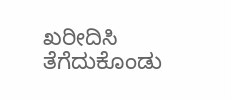ಖರೀದಿಸಿ ತೆಗೆದುಕೊಂಡು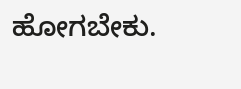ಹೋಗಬೇಕು.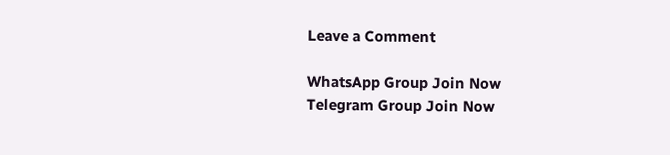Leave a Comment

WhatsApp Group Join Now
Telegram Group Join Now